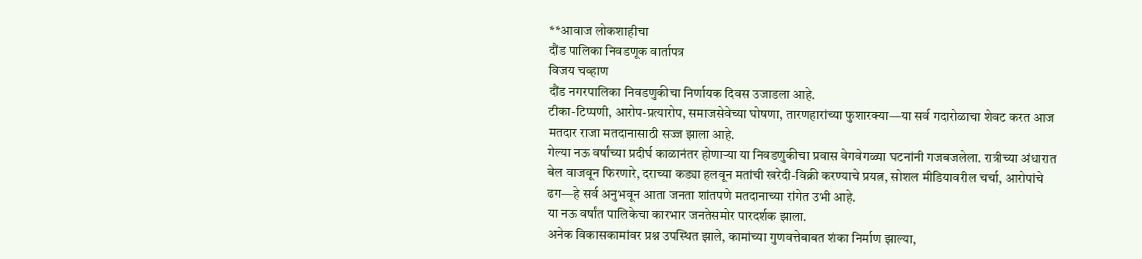**आवाज लोकशाहीचा
दौंड पालिका निवडणूक वार्तापत्र
विजय चव्हाण
दौंड नगरपालिका निवडणुकीचा निर्णायक दिवस उजाडला आहे.
टीका-टिप्पणी, आरोप-प्रत्यारोप, समाजसेवेच्या घोषणा, तारणहारांच्या फुशारक्या—या सर्व गदारोळाचा शेवट करत आज मतदार राजा मतदानासाठी सज्ज झाला आहे.
गेल्या नऊ वर्षांच्या प्रदीर्घ काळानंतर होणाऱ्या या निवडणुकीचा प्रवास वेगवेगळ्या घटनांनी गजबजलेला. रात्रीच्या अंधारात बेल वाजवून फिरणारे, दराच्या कड्या हलवून मतांची खरेदी-विक्री करण्याचे प्रयत्न, सोशल मीडियावरील चर्चा, आरोपांचे ढग—हे सर्व अनुभवून आता जनता शांतपणे मतदानाच्या रांगेत उभी आहे.
या नऊ वर्षांत पालिकेचा कारभार जनतेसमोर पारदर्शक झाला.
अनेक विकासकामांवर प्रश्न उपस्थित झाले, कामांच्या गुणवत्तेबाबत शंका निर्माण झाल्या,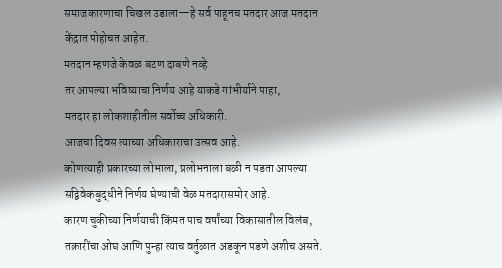समाजकारणाचा चिखल उडाला—हे सर्व पाहूनच मतदार आज मतदान केंद्रात पोहोचत आहेत.
मतदान म्हणजे केवळ बटण दाबणे नव्हे
तर आपल्या भविष्याचा निर्णय आहे याकडे गांभीर्याने पाहा,
मतदार हा लोकशाहीतील सर्वोच्च अधिकारी.
आजचा दिवस त्याच्या अधिकाराचा उत्सव आहे.
कोणत्याही प्रकारच्या लोभाला, प्रलोभनाला बळी न पडता आपल्या सद्विवेकबुद्धीने निर्णय घेण्याची वेळ मतदारासमोर आहे.
कारण चुकीच्या निर्णयाची किंमत पाच वर्षांच्या विकासातील विलंब, तक्रारींचा ओघ आणि पुन्हा त्याच वर्तुळात अडकून पडणे अशीच असते.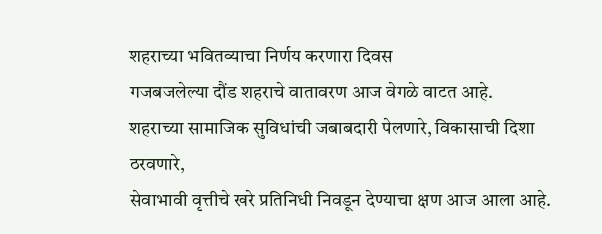शहराच्या भवितव्याचा निर्णय करणारा दिवस
गजबजलेल्या दौंड शहराचे वातावरण आज वेगळे वाटत आहे.
शहराच्या सामाजिक सुविधांची जबाबदारी पेलणारे, विकासाची दिशा ठरवणारे,
सेवाभावी वृत्तीचे खरे प्रतिनिधी निवडून देण्याचा क्षण आज आला आहे.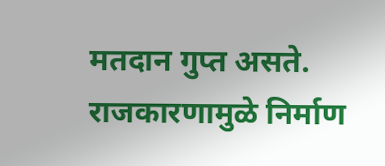मतदान गुप्त असते.
राजकारणामुळे निर्माण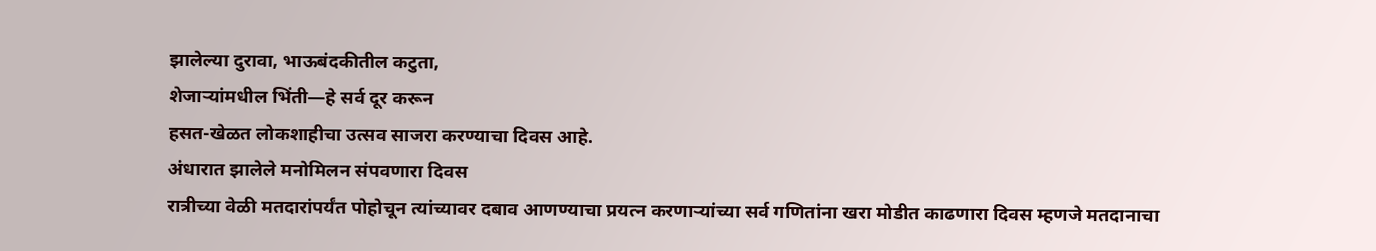झालेल्या दुरावा, भाऊबंदकीतील कटुता,
शेजाऱ्यांमधील भिंती—हे सर्व दूर करून
हसत-खेळत लोकशाहीचा उत्सव साजरा करण्याचा दिवस आहे.
अंधारात झालेले मनोमिलन संपवणारा दिवस
रात्रीच्या वेळी मतदारांपर्यंत पोहोचून त्यांच्यावर दबाव आणण्याचा प्रयत्न करणाऱ्यांच्या सर्व गणितांना खरा मोडीत काढणारा दिवस म्हणजे मतदानाचा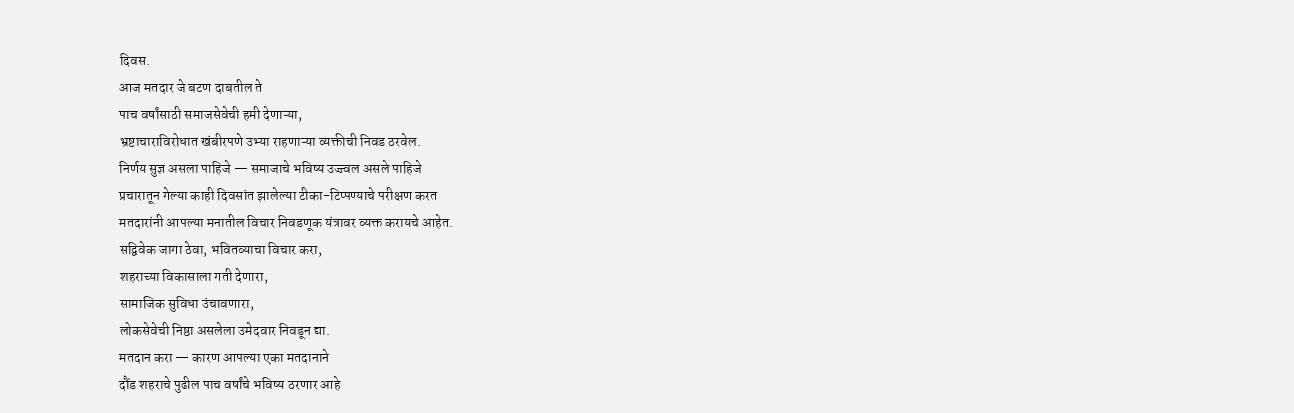दिवस.
आज मतदार जे बटण दाबतील ते
पाच वर्षांसाठी समाजसेवेची हमी देणाऱ्या,
भ्रष्टाचाराविरोधात खंबीरपणे उभ्या राहणाऱ्या व्यक्तीची निवड ठरवेल.
निर्णय सुज्ञ असला पाहिजे — समाजाचे भविष्य उज्ज्वल असले पाहिजे
प्रचारातून गेल्या काही दिवसांत झालेल्या टीका-टिप्पण्याचे परीक्षण करत
मतदारांनी आपल्या मनातील विचार निवडणूक यंत्रावर व्यक्त करायचे आहेत.
सद्विवेक जागा ठेवा, भवितव्याचा विचार करा,
शहराच्या विकासाला गती देणारा,
सामाजिक सुविधा उंचावणारा,
लोकसेवेची निष्ठा असलेला उमेदवार निवडून द्या.
मतदान करा — कारण आपल्या एका मतदानाने
दौंड शहराचे पुढील पाच वर्षांचे भविष्य ठरणार आहे